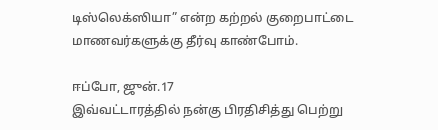டிஸ்லெக்ஸியா” என்ற கற்றல் குறைபாட்டை மாணவர்களுக்கு தீர்வு காண்போம்.

ஈப்போ, ஜுன்.17
இவ்வட்டாரத்தில் நன்கு பிரதிசித்து பெற்று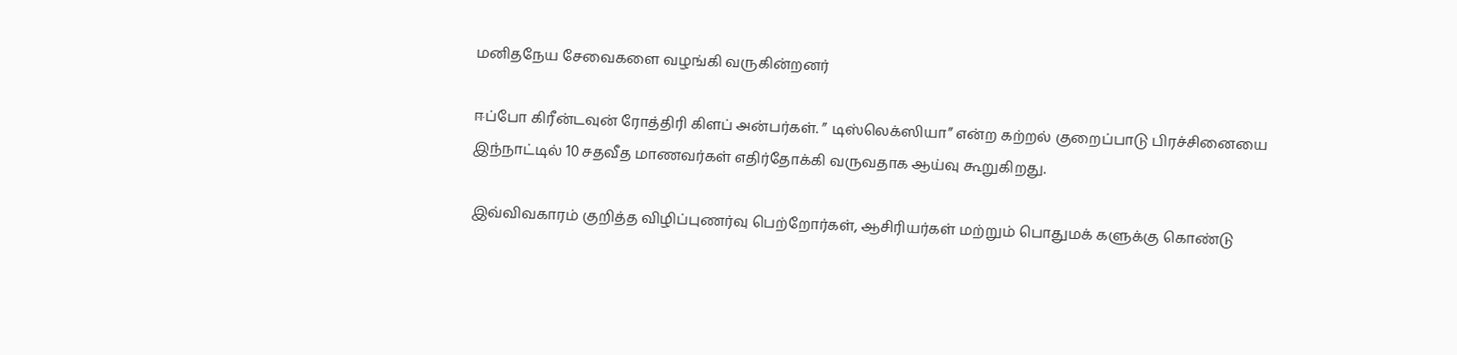மனிதநேய சேவைகளை வழங்கி வருகின்றனர்

ஈப்போ கிரீன்டவுன் ரோத்திரி கிளப் அன்பர்கள். ” டிஸ்லெக்ஸியா” என்ற கற்றல் குறைப்பாடு பிரச்சினையை இந்நாட்டில் 10 சதவீத மாணவர்கள் எதிர்தோக்கி வருவதாக ஆய்வு கூறுகிறது.

இவ்விவகாரம் குறித்த விழிப்புணர்வு பெற்றோர்கள், ஆசிரியர்கள் மற்றும் பொதுமக் களுக்கு கொண்டு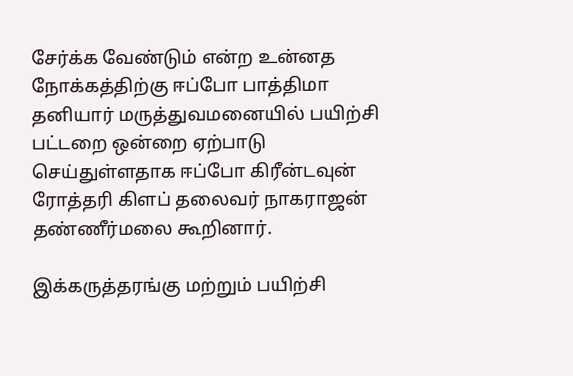சேர்க்க வேண்டும் என்ற உன்னத நோக்கத்திற்கு ஈப்போ பாத்திமா தனியார் மருத்துவமனையில் பயிற்சி பட்டறை ஒன்றை ஏற்பாடு செய்துள்ளதாக ஈப்போ கிரீன்டவுன் ரோத்தரி கிளப் தலைவர் நாகராஜன் தண்ணீர்மலை கூறினார்.

இக்கருத்தரங்கு மற்றும் பயிற்சி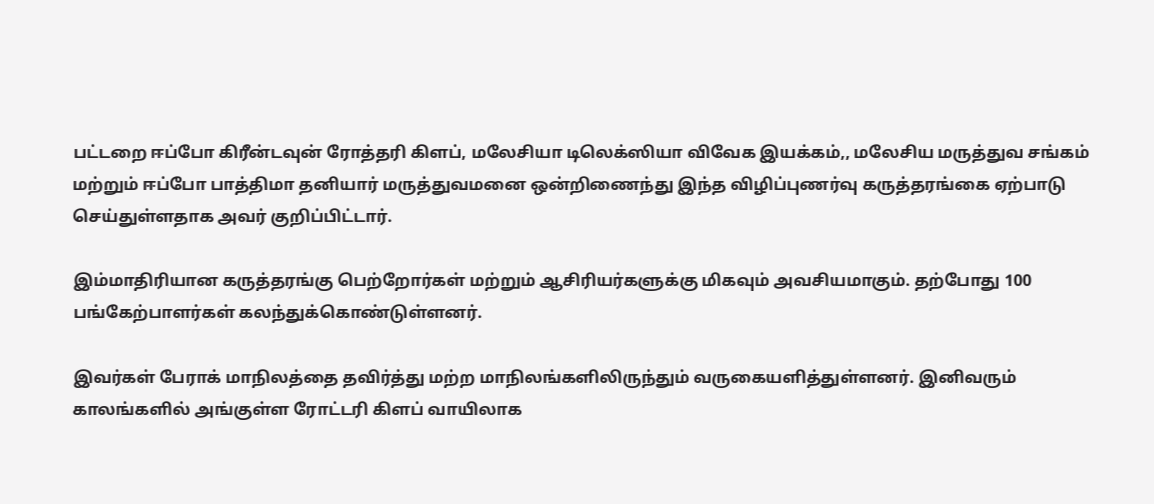பட்டறை ஈப்போ கிரீன்டவுன் ரோத்தரி கிளப், மலேசியா டிலெக்ஸியா விவேக இயக்கம்,, மலேசிய மருத்துவ சங்கம் மற்றும் ஈப்போ பாத்திமா தனியார் மருத்துவமனை ஒன்றிணைந்து இந்த விழிப்புணர்வு கருத்தரங்கை ஏற்பாடு செய்துள்ளதாக அவர் குறிப்பிட்டார்.

இம்மாதிரியான கருத்தரங்கு பெற்றோர்கள் மற்றும் ஆசிரியர்களுக்கு மிகவும் அவசியமாகும். தற்போது 100 பங்கேற்பாளர்கள் கலந்துக்கொண்டுள்ளனர்.

இவர்கள் பேராக் மாநிலத்தை தவிர்த்து மற்ற மாநிலங்களிலிருந்தும் வருகையளித்துள்ளனர். இனிவரும் காலங்களில் அங்குள்ள ரோட்டரி கிளப் வாயிலாக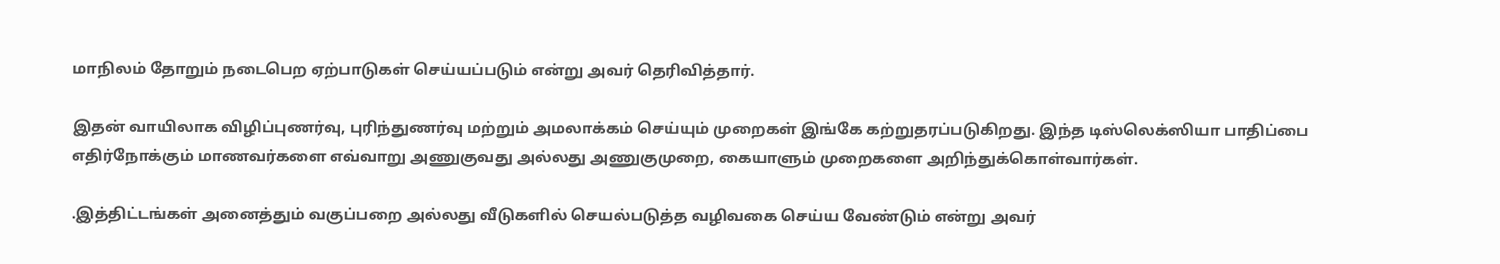மாநிலம் தோறும் நடைபெற ஏற்பாடுகள் செய்யப்படும் என்று அவர் தெரிவித்தார்.

இதன் வாயிலாக விழிப்புணர்வு, புரிந்துணர்வு மற்றும் அமலாக்கம் செய்யும் முறைகள் இங்கே கற்றுதரப்படுகிறது. இந்த டிஸ்லெக்ஸியா பாதிப்பை எதிர்நோக்கும் மாணவர்களை எவ்வாறு அணுகுவது அல்லது அணுகுமுறை, கையாளும் முறைகளை அறிந்துக்கொள்வார்கள்.

.இத்திட்டங்கள் அனைத்தும் வகுப்பறை அல்லது வீடுகளில் செயல்படுத்த வழிவகை செய்ய வேண்டும் என்று அவர்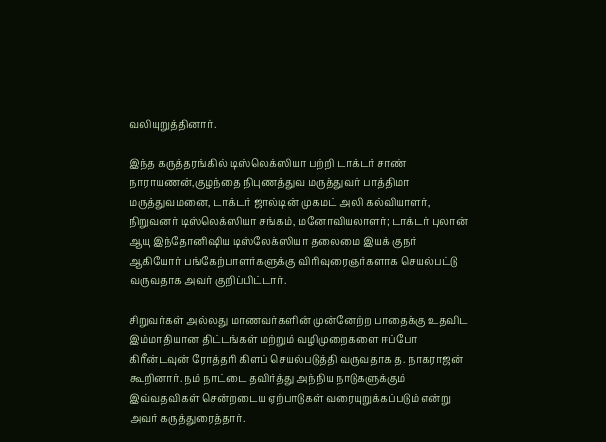வலியுறுத்தினார்.

இந்த கருத்தரங்கில் டிஸ்லெக்ஸியா பற்றி டாக்டர் சாண் நாராயணன்,குழந்தை நிபுணத்துவ மருத்துவர் பாத்திமா மருத்துவமனை, டாக்டர் ஜால்டின் முகமட் அலி கல்வியாளர், நிறுவனர் டிஸ்லெக்ஸியா சங்கம், மனோவியலாளர்; டாக்டர் புலான் ஆயு இந்தோனிஷிய டிஸ்லேக்‌ஸியா தலைமை இயக் குநர் ஆகியோர் பங்கேற்பாளர்களுக்கு விரிவுரைஞர்களாக செயல்பட்டு வருவதாக அவர் குறிப்பிட்டார்.

சிறுவர்கள் அல்லது மாணவர்களின் முன்னேற்ற பாதைக்கு உதவிட இம்மாதியான திட்டங்கள் மற்றும் வழிமுறைகளை ஈப்போ கிரீன்டவுன் ரோத்தரி கிளப் செயல்படுத்தி வருவதாக த. நாகராஜன் கூறினார். நம் நாட்டை தவிர்த்து அந்நிய நாடுகளுக்கும் இவ்வதவிகள் சென்றடைய ஏற்பாடுகள் வரையுறுக்கப்படும் என்று அவர் கருத்துரைத்தார்.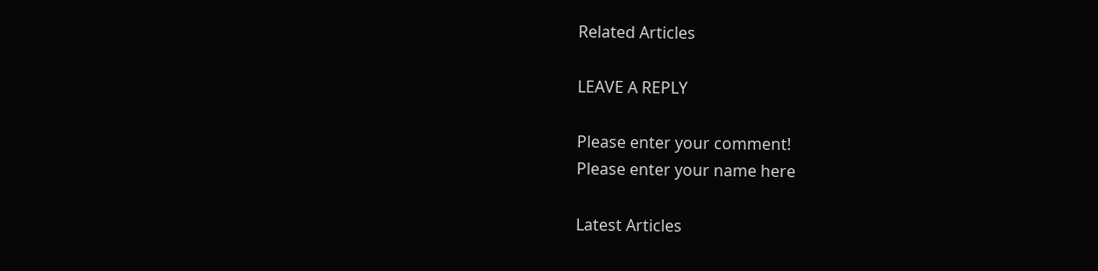Related Articles

LEAVE A REPLY

Please enter your comment!
Please enter your name here

Latest Articles